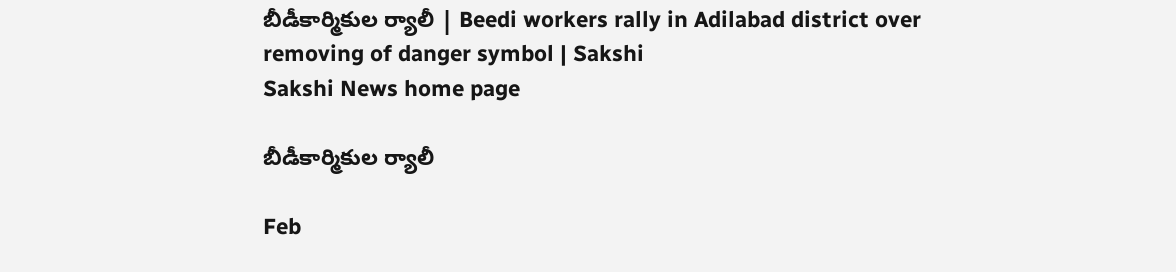బీడీకార్మికుల ర్యాలీ | Beedi workers rally in Adilabad district over removing of danger symbol | Sakshi
Sakshi News home page

బీడీకార్మికుల ర్యాలీ

Feb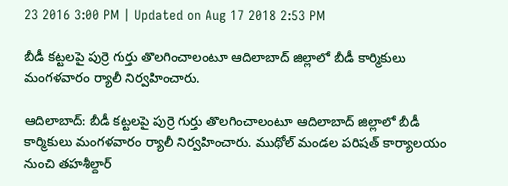23 2016 3:00 PM | Updated on Aug 17 2018 2:53 PM

బీడీ కట్టలపై పుర్రె గుర్తు తొలగించాలంటూ ఆదిలాబాద్ జిల్లాలో బీడీ కార్మికులు మంగళవారం ర్యాలీ నిర్వహించారు.

ఆదిలాబాద్: బీడీ కట్టలపై పుర్రె గుర్తు తొలగించాలంటూ ఆదిలాబాద్ జిల్లాలో బీడీ కార్మికులు మంగళవారం ర్యాలీ నిర్వహించారు. ముథోల్ మండల పరిషత్ కార్యాలయం నుంచి తహశీల్దార్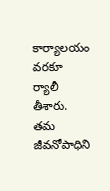కార్యాలయం వరకూ ర్యాలీ తీశారు. తమ జీవనోపాధిని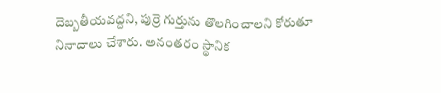దెబ్బతీయవద్దని, పుర్రె గుర్తును తొలగించాలని కోరుతూ నినాదాలు చేశారు. అనంతరం స్థానిక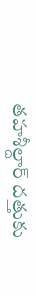తహశీల్దార్ దత్తుకు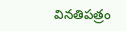వినతిపత్రం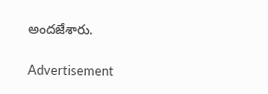అందజేశారు.

Advertisement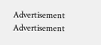Advertisement
Advertisement